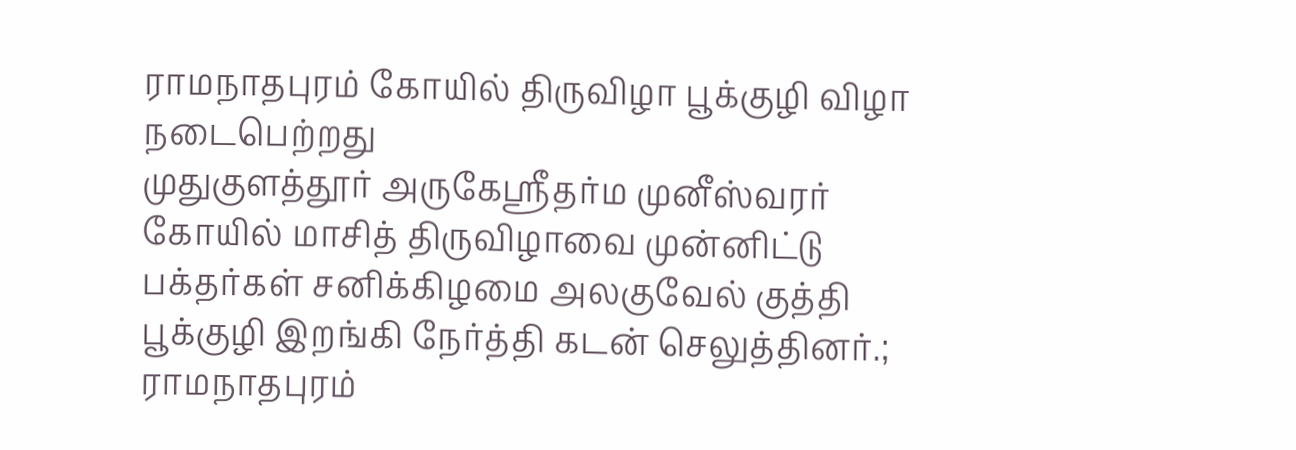ராமநாதபுரம் கோயில் திருவிழா பூக்குழி விழா நடைபெற்றது
முதுகுளத்தூர் அருகேஸ்ரீதர்ம முனீஸ்வரர் கோயில் மாசித் திருவிழாவை முன்னிட்டு பக்தர்கள் சனிக்கிழமை அலகுவேல் குத்தி பூக்குழி இறங்கி நேர்த்தி கடன் செலுத்தினர்.;
ராமநாதபுரம்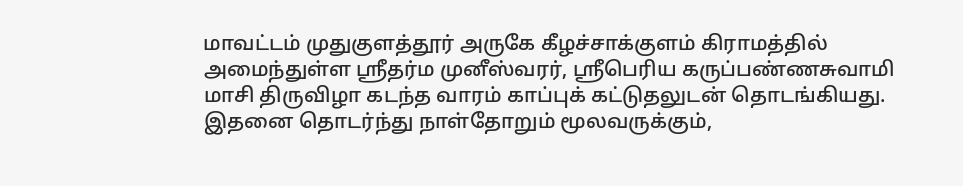மாவட்டம் முதுகுளத்தூர் அருகே கீழச்சாக்குளம் கிராமத்தில் அமைந்துள்ள ஸ்ரீதர்ம முனீஸ்வரர், ஸ்ரீபெரிய கருப்பண்ணசுவாமி மாசி திருவிழா கடந்த வாரம் காப்புக் கட்டுதலுடன் தொடங்கியது. இதனை தொடர்ந்து நாள்தோறும் மூலவருக்கும்,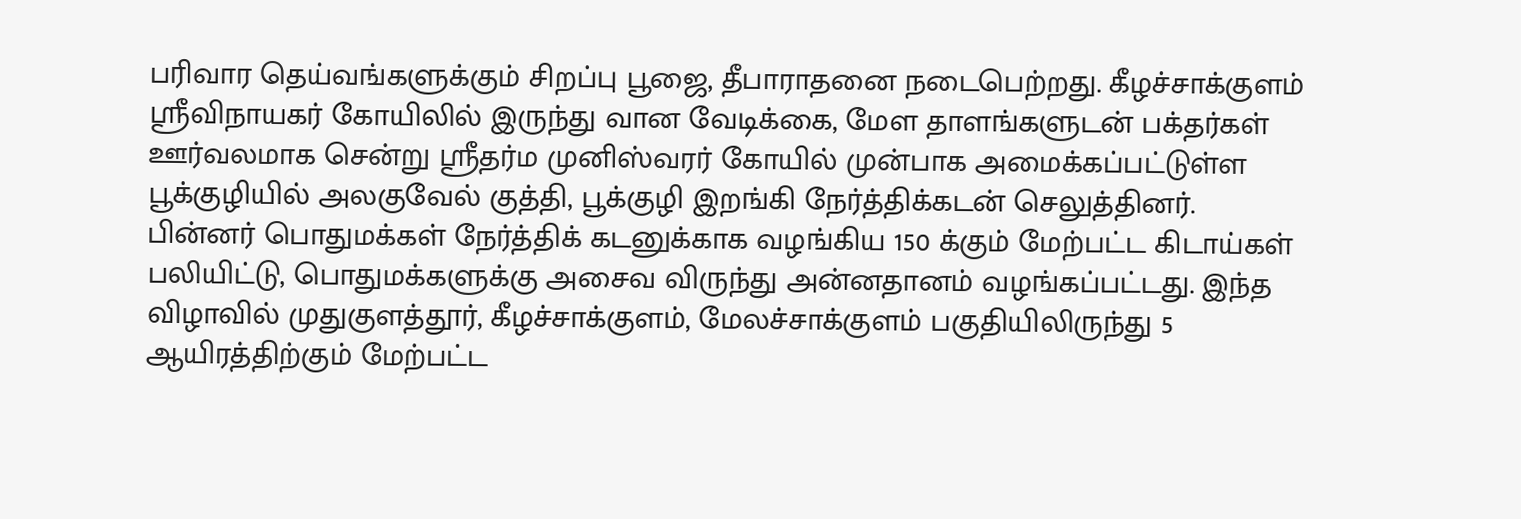பரிவார தெய்வங்களுக்கும் சிறப்பு பூஜை, தீபாராதனை நடைபெற்றது. கீழச்சாக்குளம் ஸ்ரீவிநாயகர் கோயிலில் இருந்து வான வேடிக்கை, மேள தாளங்களுடன் பக்தர்கள் ஊர்வலமாக சென்று ஸ்ரீதர்ம முனிஸ்வரர் கோயில் முன்பாக அமைக்கப்பட்டுள்ள பூக்குழியில் அலகுவேல் குத்தி, பூக்குழி இறங்கி நேர்த்திக்கடன் செலுத்தினர். பின்னர் பொதுமக்கள் நேர்த்திக் கடனுக்காக வழங்கிய 150 க்கும் மேற்பட்ட கிடாய்கள் பலியிட்டு, பொதுமக்களுக்கு அசைவ விருந்து அன்னதானம் வழங்கப்பட்டது. இந்த விழாவில் முதுகுளத்தூர், கீழச்சாக்குளம், மேலச்சாக்குளம் பகுதியிலிருந்து 5 ஆயிரத்திற்கும் மேற்பட்ட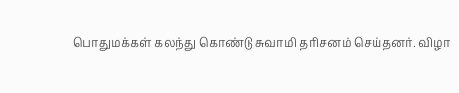பொதுமக்கள் கலந்து கொண்டு சுவாமி தரிசனம் செய்தனர். விழா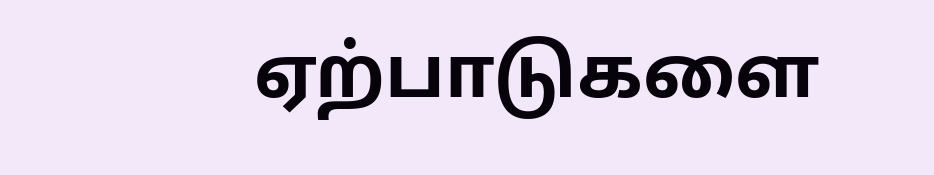ஏற்பாடுகளை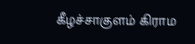கீழச்சாகுளம் கிராம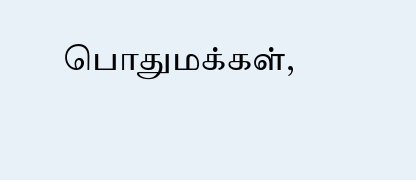பொதுமக்கள்,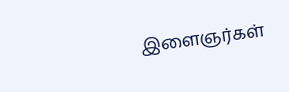இளைஞர்கள்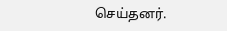செய்தனர்.